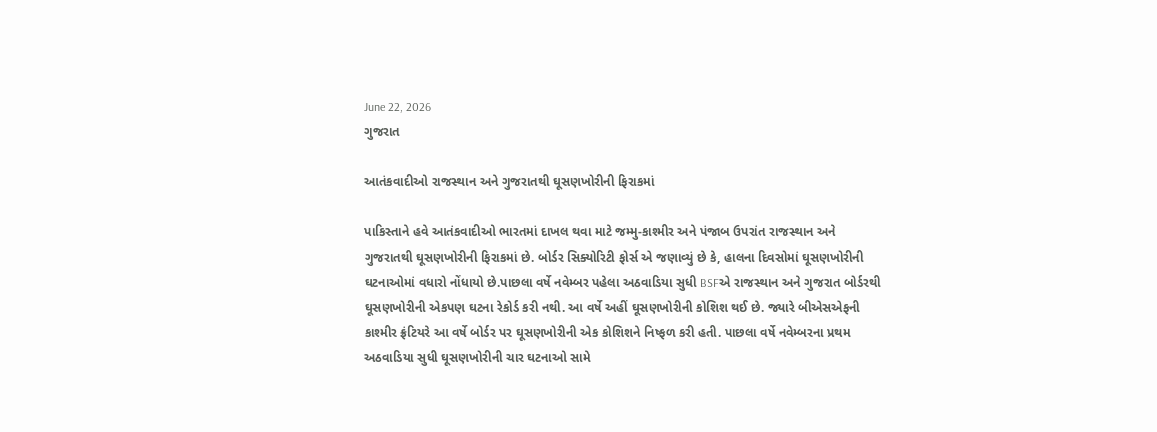June 22, 2026
ગુજરાત

આતંકવાદીઓ રાજસ્થાન અને ગુજરાતથી ઘૂસણખોરીની ફિરાકમાં

પાકિસ્તાને હવે આતંકવાદીઓ ભારતમાં દાખલ થવા માટે જમ્મુ-કાશ્મીર અને પંજાબ ઉપરાંત રાજસ્થાન અને ગુજરાતથી ઘૂસણખોરીની ફિરાકમાં છે. બોર્ડર સિક્યોરિટી ફોર્સ એ જણાવ્યું છે કે, હાલના દિવસોમાં ઘૂસણખોરીની ઘટનાઓમાં વધારો નોંધાયો છે.પાછલા વર્ષે નવેમ્બર પહેલા અઠવાડિયા સુધી BSFએ રાજસ્થાન અને ગુજરાત બોર્ડરથી ઘૂસણખોરીની એકપણ ઘટના રેકોર્ડ કરી નથી. આ વર્ષે અહીં ઘૂસણખોરીની કોશિશ થઈ છે. જ્યારે બીએસએફની કાશ્મીર ફ્રંટિયરે આ વર્ષે બોર્ડર પર ઘૂસણખોરીની એક કોશિશને નિષ્ફળ કરી હતી. પાછલા વર્ષે નવેમ્બરના પ્રથમ અઠવાડિયા સુધી ઘૂસણખોરીની ચાર ઘટનાઓ સામે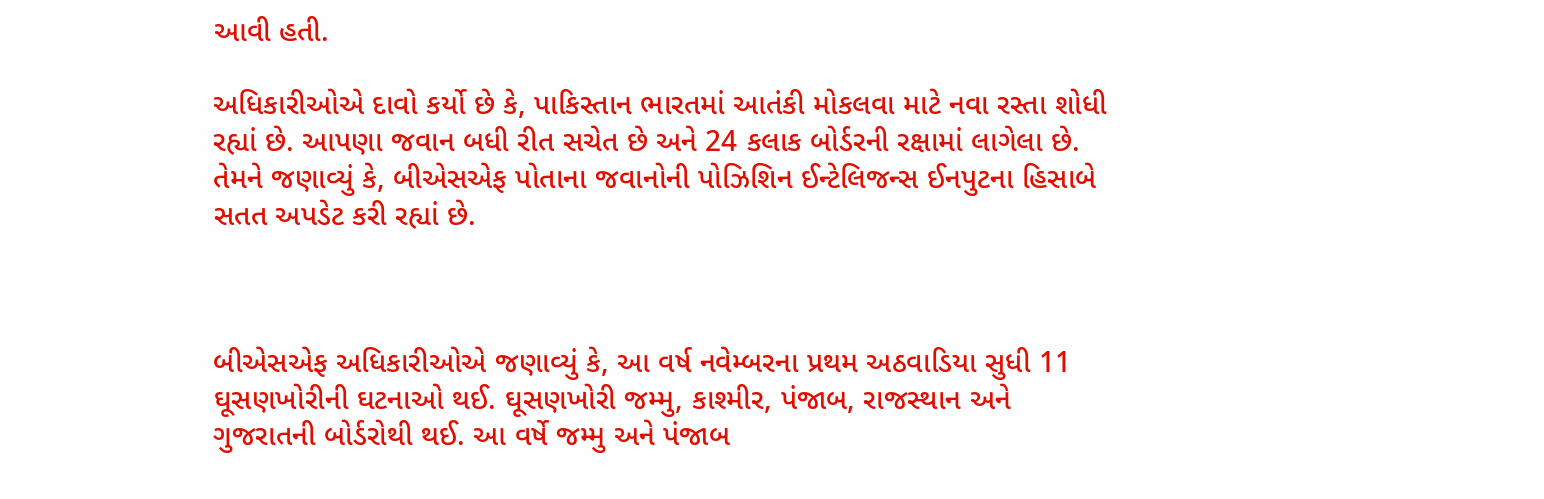આવી હતી.

અધિકારીઓએ દાવો કર્યો છે કે, પાકિસ્તાન ભારતમાં આતંકી મોકલવા માટે નવા રસ્તા શોધી રહ્યાં છે. આપણા જવાન બધી રીત સચેત છે અને 24 કલાક બોર્ડરની રક્ષામાં લાગેલા છે. તેમને જણાવ્યું કે, બીએસએફ પોતાના જવાનોની પોઝિશિન ઈન્ટેલિજન્સ ઈનપુટના હિસાબે સતત અપડેટ કરી રહ્યાં છે.



બીએસએફ અધિકારીઓએ જણાવ્યું કે, આ વર્ષ નવેમ્બરના પ્રથમ અઠવાડિયા સુધી 11 ઘૂસણખોરીની ઘટનાઓ થઈ. ઘૂસણખોરી જમ્મુ, કાશ્મીર, પંજાબ, રાજસ્થાન અને ગુજરાતની બોર્ડરોથી થઈ. આ વર્ષે જમ્મુ અને પંજાબ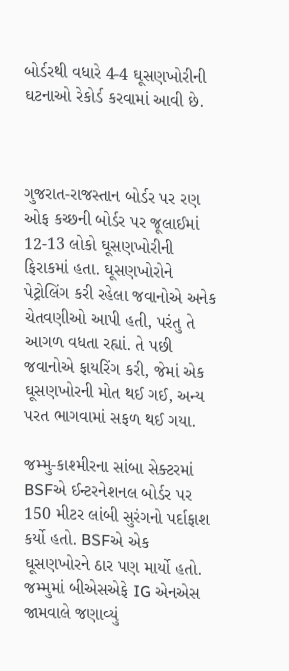બોર્ડરથી વધારે 4-4 ઘૂસણખોરીની ઘટનાઓ રેકોર્ડ કરવામાં આવી છે.



ગુજરાત-રાજસ્તાન બોર્ડર પર રણ ઓફ કચ્છની બોર્ડર પર જૂલાઈમાં 12-13 લોકો ઘૂસણખોરીની ફિરાકમાં હતા. ઘૂસણખોરોને પેટ્રોલિંગ કરી રહેલા જવાનોએ અનેક ચેતવણીઓ આપી હતી, પરંતુ તે આગળ વધતા રહ્યાં. તે પછી જવાનોએ ફાયરિંગ કરી, જેમાં એક ઘૂસણખોરની મોત થઈ ગઈ, અન્ય પરત ભાગવામાં સફળ થઈ ગયા.

જમ્મુ-કાશ્મીરના સાંબા સેક્ટરમાં BSFએ ઈન્ટરનેશનલ બોર્ડર પર 150 મીટર લાંબી સુરંગનો પર્દાફાશ કર્યો હતો. BSFએ એક ઘૂસણખોરને ઠાર પણ માર્યો હતો. જમ્મુમાં બીએસએફે IG એનએસ જામવાલે જણાવ્યું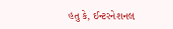હતુ કે, ઈન્ટરનેશનલ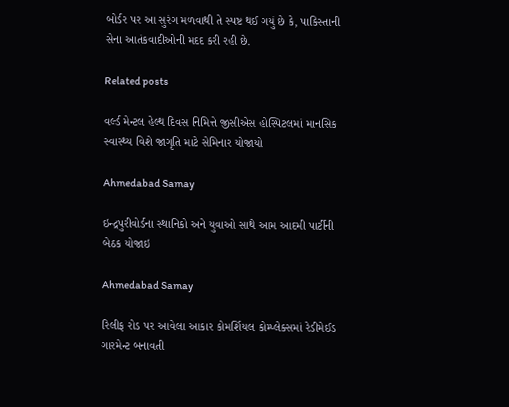બોર્ડર પર આ સુરંગ મળવાથી તે સ્પષ્ટ થઈ ગયું છે કે, પાકિસ્તાની સેના આતંકવાદીઓની મદદ કરી રહી છે.

Related posts

વર્લ્ડ મેન્ટલ હેલ્થ દિવસ નિમિત્તે જીસીએસ હોસ્પિટલમાં માનસિક સ્વાસ્થ્ય વિશે જાગૃતિ માટે સેમિનાર યોજાયો

Ahmedabad Samay

ઇન્દ્રપુરીવોર્ડના સ્થાનિકો અને યુવાઓ સાથે આમ આદમી પાર્ટીની બેઠક યોજાઇ

Ahmedabad Samay

રિલીફ રોડ પર આવેલા આકાર કોમર્શિયલ કોમ્પ્લેક્સમાં રેડીમેઈડ ગારમેન્ટ બનાવતી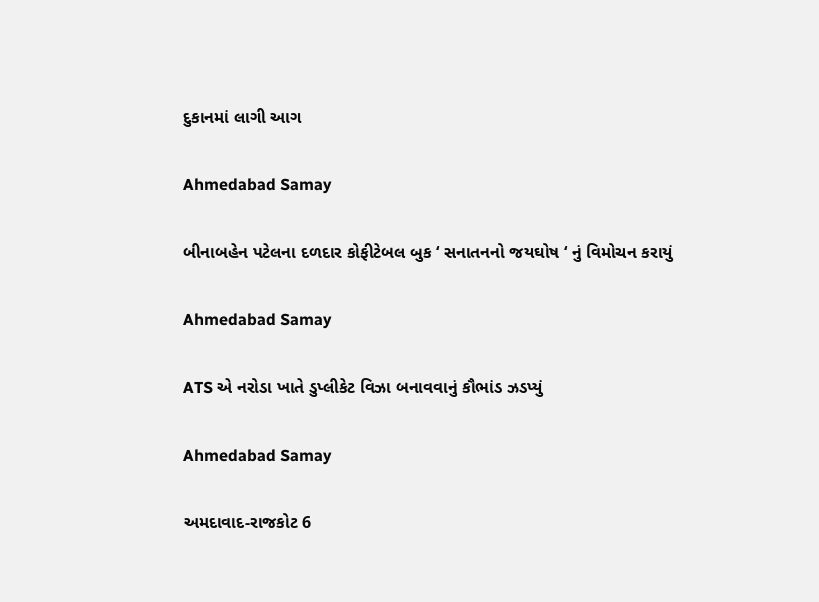દુકાનમાં લાગી આગ

Ahmedabad Samay

બીનાબહેન પટેલના દળદાર કોફીટેબલ બુક ‘ સનાતનનો જયઘોષ ‘ નું વિમોચન કરાયું

Ahmedabad Samay

ATS એ નરોડા ખાતે ડુપ્લીકેટ વિઝા બનાવવાનું કૌભાંડ ઝડપ્યું

Ahmedabad Samay

અમદાવાદ-રાજકોટ 6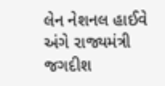લેન નેશનલ હાઈવે અંગે રાજ્યમંત્રી જગદીશ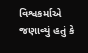વિશ્વકર્માએ જણાવ્યું હતું કે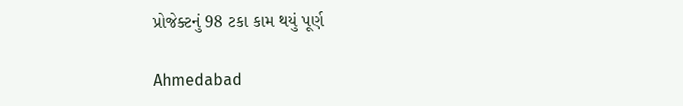પ્રોજેક્ટનું 98 ટકા કામ થયું પૂર્ણ

Ahmedabad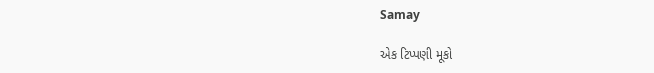Samay

એક ટિપ્પણી મૂકો